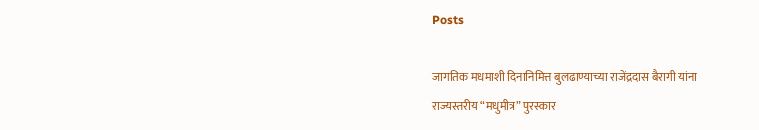Posts

जागतिक मधमाशी दिनानिमित्त बुलढाण्याच्या राजेंद्रदास बैरागी यांना राज्यस्तरीय “मधुमीत्र” पुरस्कार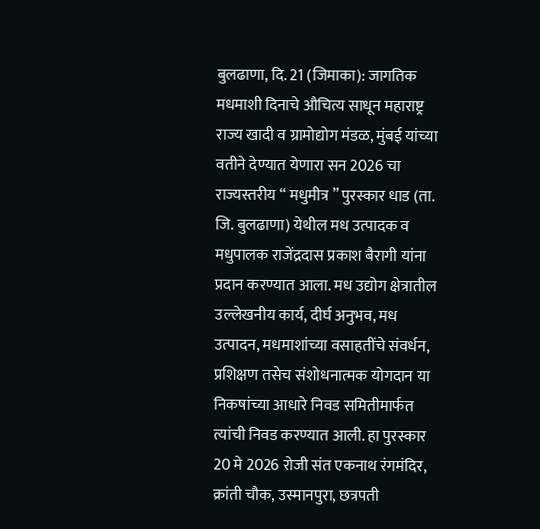बुलढाणा, दि. 21 (जिमाका): जागतिक मधमाशी दिनाचे औचित्य साधून महाराष्ट्र राज्य खादी व ग्रामोद्योग मंडळ, मुंबई यांच्या वतीने देण्यात येणारा सन 2026 चा राज्यस्तरीय “ मधुमीत्र ” पुरस्कार धाड (ता. जि. बुलढाणा) येथील मध उत्पादक व मधुपालक राजेंद्रदास प्रकाश बैरागी यांना प्रदान करण्यात आला. मध उद्योग क्षेत्रातील उल्लेखनीय कार्य, दीर्घ अनुभव, मध उत्पादन, मधमाशांच्या वसाहतींचे संवर्धन, प्रशिक्षण तसेच संशोधनात्मक योगदान या निकषांच्या आधारे निवड समितीमार्फत त्यांची निवड करण्यात आली. हा पुरस्कार 20 मे 2026 रोजी संत एकनाथ रंगमंदिर, क्रांती चौक, उस्मानपुरा, छत्रपती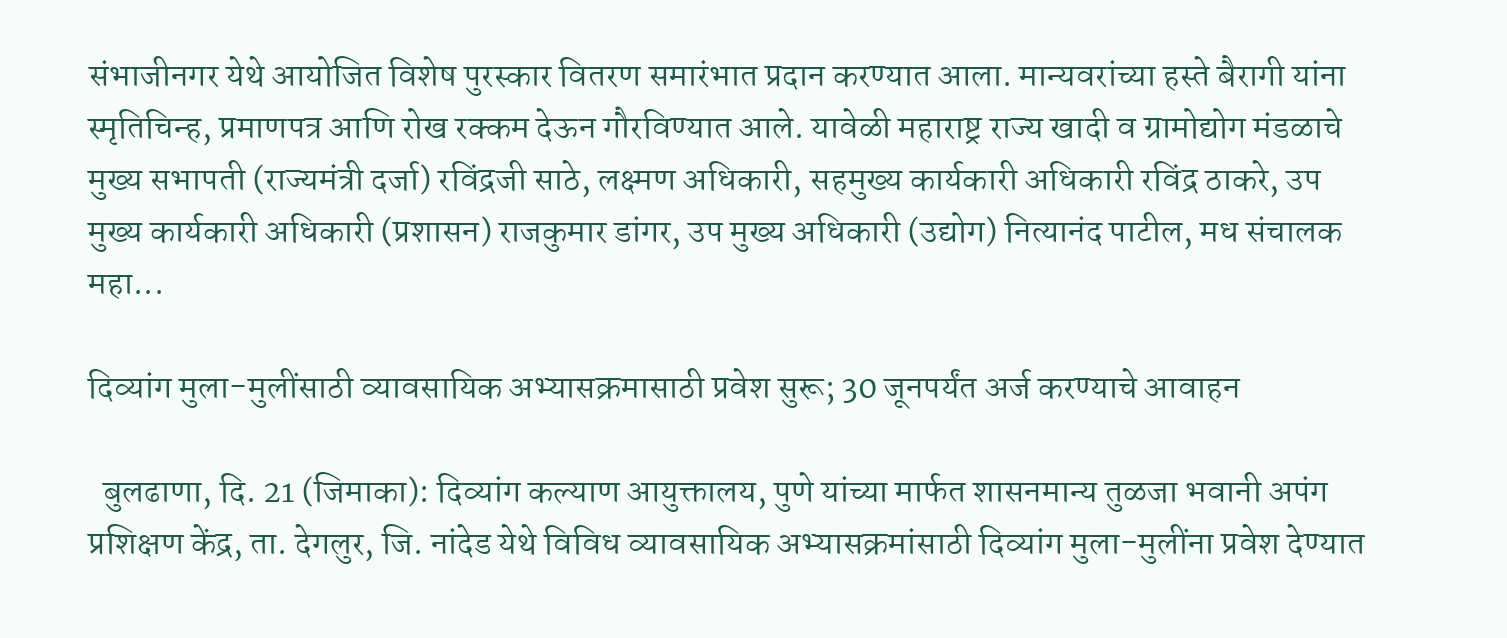संभाजीनगर येथे आयोजित विशेष पुरस्कार वितरण समारंभात प्रदान करण्यात आला. मान्यवरांच्या हस्ते बैरागी यांना स्मृतिचिन्ह, प्रमाणपत्र आणि रोख रक्कम देऊन गौरविण्यात आले. यावेळी महाराष्ट्र राज्य खादी व ग्रामोद्योग मंडळाचे मुख्य सभापती (राज्यमंत्री दर्जा) रविंद्रजी साठे, लक्ष्मण अधिकारी, सहमुख्य कार्यकारी अधिकारी रविंद्र ठाकरे, उप मुख्य कार्यकारी अधिकारी (प्रशासन) राजकुमार डांगर, उप मुख्य अधिकारी (उद्योग) नित्यानंद पाटील, मध संचालक महा...

दिव्यांग मुला-मुलींसाठी व्यावसायिक अभ्यासक्रमासाठी प्रवेश सुरू; 30 जूनपर्यंत अर्ज करण्याचे आवाहन

  बुलढाणा, दि. 21 (जिमाका): दिव्यांग कल्याण आयुक्तालय, पुणे यांच्या मार्फत शासनमान्य तुळजा भवानी अपंग प्रशिक्षण केंद्र, ता. देगलुर, जि. नांदेड येथे विविध व्यावसायिक अभ्यासक्रमांसाठी दिव्यांग मुला-मुलींना प्रवेश देण्यात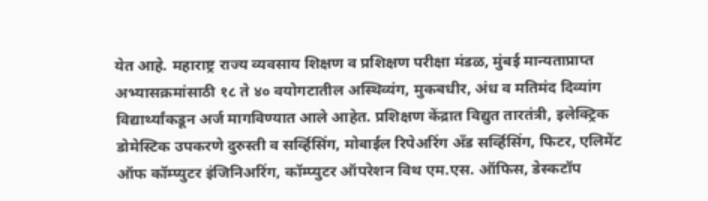येत आहे. महाराष्ट्र राज्य व्यवसाय शिक्षण व प्रशिक्षण परीक्षा मंडळ, मुंबई मान्यताप्राप्त अभ्यासक्रमांसाठी १८ ते ४० वयोगटातील अस्थिव्यंग, मुकबधीर, अंध व मतिमंद दिव्यांग विद्यार्थ्यांकडून अर्ज मागविण्यात आले आहेत. प्रशिक्षण केंद्रात विद्युत तारतंत्री, इलेक्ट्रिक डोमेस्टिक उपकरणे दुरुस्ती व सर्व्हिसिंग, मोबाईल रिपेअरिंग अँड सर्व्हिसिंग, फिटर, एलिमेंट ऑफ कॉम्प्युटर इंजिनिअरिंग, कॉम्प्युटर ऑपरेशन विथ एम.एस. ऑफिस, डेस्कटॉप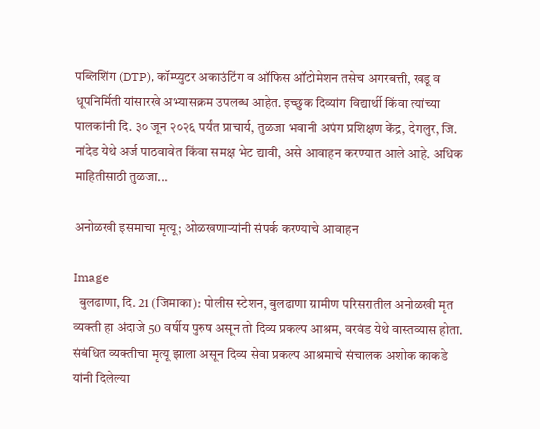पब्लिशिंग (DTP), कॉम्प्युटर अकाउंटिंग व ऑफिस ऑटोमेशन तसेच अगरबत्ती, खडू व धूपनिर्मिती यांसारखे अभ्यासक्रम उपलब्ध आहेत. इच्छुक दिव्यांग विद्यार्थी किंवा त्यांच्या पालकांनी दि. ३० जून २०२६ पर्यंत प्राचार्य, तुळजा भवानी अपंग प्रशिक्षण केंद्र, देगलुर, जि. नांदेड येथे अर्ज पाठवावेत किंवा समक्ष भेट द्यावी, असे आवाहन करण्यात आले आहे. अधिक माहितीसाठी तुळजा...

अनोळखी इसमाचा मृत्यू; ओळखणाऱ्यांनी संपर्क करण्याचे आवाहन

Image
  बुलढाणा, दि. 21 (जिमाका): पोलीस स्टेशन, बुलढाणा ग्रामीण परिसरातील अनोळखी मृत व्यक्ती हा अंदाजे 50 वर्षीय पुरुष असून तो दिव्य प्रकल्प आश्रम, वरवंड येथे वास्तव्यास होता. संबंधित व्यक्तीचा मृत्यू झाला असून दिव्य सेवा प्रकल्प आश्रमाचे संचालक अशोक काकडे यांनी दिलेल्या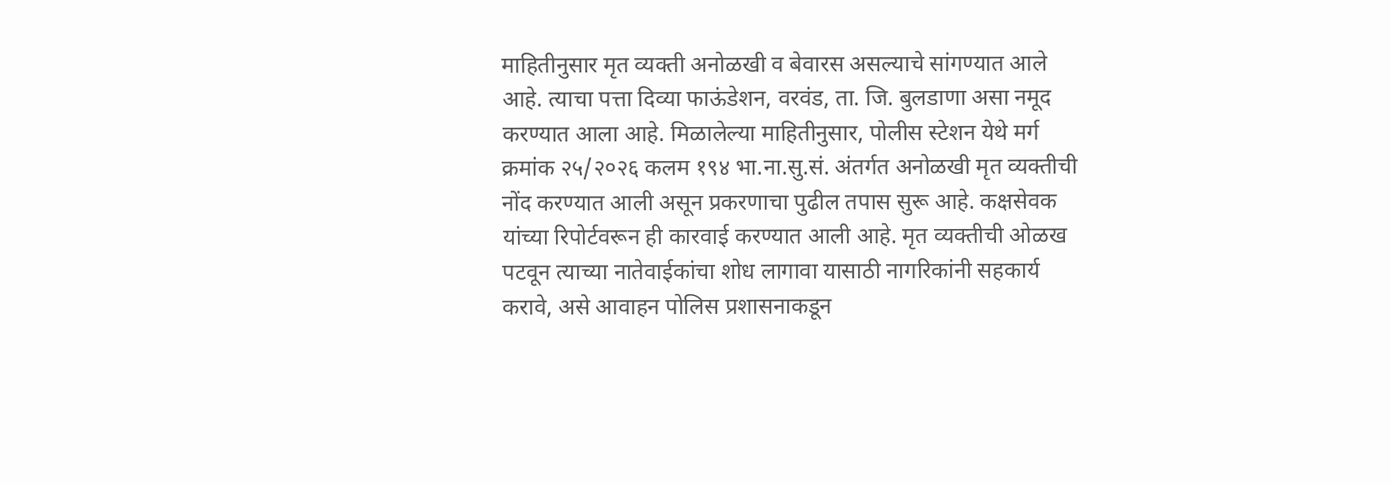माहितीनुसार मृत व्यक्ती अनोळखी व बेवारस असल्याचे सांगण्यात आले आहे. त्याचा पत्ता दिव्या फाऊंडेशन, वरवंड, ता. जि. बुलडाणा असा नमूद करण्यात आला आहे. मिळालेल्या माहितीनुसार, पोलीस स्टेशन येथे मर्ग क्रमांक २५/२०२६ कलम १९४ भा.ना.सु.सं. अंतर्गत अनोळखी मृत व्यक्तीची नोंद करण्यात आली असून प्रकरणाचा पुढील तपास सुरू आहे. कक्षसेवक यांच्या रिपोर्टवरून ही कारवाई करण्यात आली आहे. मृत व्यक्तीची ओळख पटवून त्याच्या नातेवाईकांचा शोध लागावा यासाठी नागरिकांनी सहकार्य करावे, असे आवाहन पोलिस प्रशासनाकडून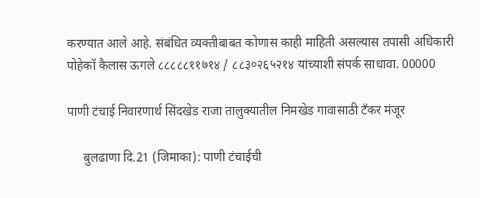करण्यात आले आहे. संबंधित व्यक्तीबाबत कोणास काही माहिती असल्यास तपासी अधिकारी पोहेकॉ कैलास ऊगले ८८८८८११७१४ / ८८३०२६५२१४ यांच्याशी संपर्क साधावा. 00000

पाणी टंचाई निवारणार्थ सिंदखेड राजा तालुक्यातील निमखेड गावासाठी टँकर मंजूर

     बुलढाणा दि.21 (जिमाका): पाणी टंचाईची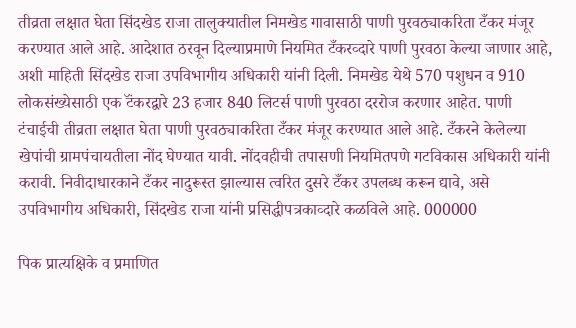तीव्रता लक्षात घेता सिंदखेड राजा तालुक्यातील निमखेड गावासाठी पाणी पुरवठ्याकरिता टँकर मंजूर करण्यात आले आहे. आदेशात ठरवून दिल्याप्रमाणे नियमित टँकरव्दारे पाणी पुरवठा केल्या जाणार आहे, अशी माहिती सिंदखेड राजा उपविभागीय अधिकारी यांनी दिली. निमखेड येथे 570 पशुधन व 910 लोकसंख्येसाठी एक टॅंकरद्वारे 23 हजार 840 लिटर्स पाणी पुरवठा दररोज करणार आहेत. पाणी टंचाईची तीव्रता लक्षात घेता पाणी पुरवठ्याकरिता टँकर मंजूर करण्यात आले आहे. टँकरने केलेल्या खेपांची ग्रामपंचायतीला नोंद घेण्यात यावी. नोंदवहीची तपासणी नियमितपणे गटविकास अधिकारी यांनी करावी. निवीदाधारकाने टँकर नादुरूस्त झाल्यास त्वरित दुसरे टँकर उपलब्ध करून द्यावे, असे उपविभागीय अधिकारी, सिंदखेड राजा यांनी प्रसिद्धीपत्रकाव्दारे कळविले आहे. 000000

पिक प्रात्यक्षिके व प्रमाणित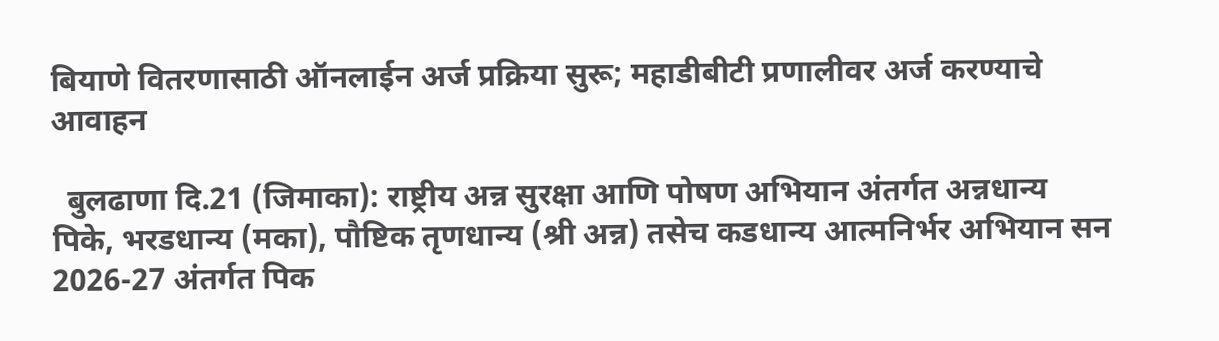बियाणे वितरणासाठी ऑनलाईन अर्ज प्रक्रिया सुरू; महाडीबीटी प्रणालीवर अर्ज करण्याचे आवाहन

  बुलढाणा दि.21 (जिमाका): राष्ट्रीय अन्न सुरक्षा आणि पोषण अभियान अंतर्गत अन्नधान्य पिके, भरडधान्य (मका), पौष्टिक तृणधान्य (श्री अन्न) तसेच कडधान्य आत्मनिर्भर अभियान सन 2026-27 अंतर्गत पिक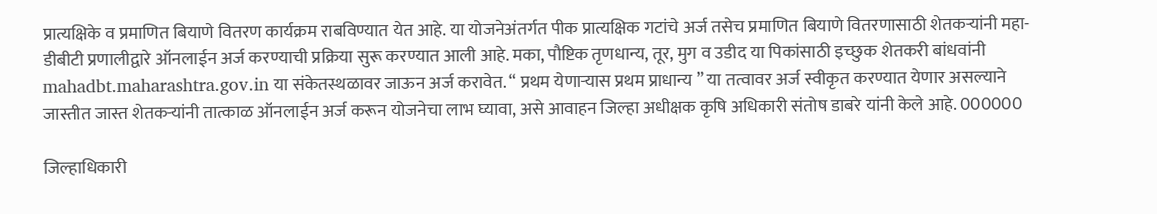प्रात्यक्षिके व प्रमाणित बियाणे वितरण कार्यक्रम राबविण्यात येत आहे. या योजनेअंतर्गत पीक प्रात्यक्षिक गटांचे अर्ज तसेच प्रमाणित बियाणे वितरणासाठी शेतकऱ्यांनी महा-डीबीटी प्रणालीद्वारे ऑनलाईन अर्ज करण्याची प्रक्रिया सुरू करण्यात आली आहे. मका, पौष्टिक तृणधान्य, तूर, मुग व उडीद या पिकांसाठी इच्छुक शेतकरी बांधवांनी mahadbt.maharashtra.gov.in या संकेतस्थळावर जाऊन अर्ज करावेत. “ प्रथम येणाऱ्यास प्रथम प्राधान्य ” या तत्वावर अर्ज स्वीकृत करण्यात येणार असल्याने जास्तीत जास्त शेतकऱ्यांनी तात्काळ ऑनलाईन अर्ज करून योजनेचा लाभ घ्यावा, असे आवाहन जिल्हा अधीक्षक कृषि अधिकारी संतोष डाबरे यांनी केले आहे. 000000

जिल्हाधिकारी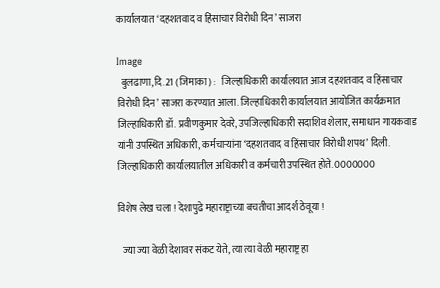कार्यालयात ‘दहशतवाद व हिंसाचार विरोधी दिन’ साजरा

Image
  बुलढाणा,दि.21 (जिमाका) :   जिल्हाधिकारी कार्यालयात आज दहशतवाद व हिंसाचार विरोधी दिन’ साजरा करण्यात आला. जिल्हाधिकारी कार्यालयात आयोजित कार्यक्रमात जिल्हाधिकारी डॉ. प्रवीणकुमार देवरे, उपजिल्हाधिकारी सदाशिव शेलार, समाधान गायकवाड यांनी उपस्थित अधिकारी, कर्मचाऱ्यांना ‘दहशतवाद व हिंसाचार विरोधी शपथ’ दिली. जिल्हाधिकारी कार्यालयातील अधिकारी व कर्मचारी उपस्थित होते. 0000000

विशेष लेख चला ! देशापुढे महाराष्ट्राच्या बचतीचा आदर्श ठेवूया !

  ज्या ज्या वेळी देशावर संकट येते, त्या त्या वेळी महाराष्ट्र हा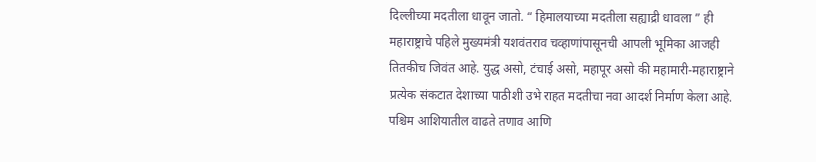दिल्लीच्या मदतीला धावून जातो. “ हिमालयाच्या मदतीला सह्याद्री धावला ” ही महाराष्ट्राचे पहिले मुख्यमंत्री यशवंतराव चव्हाणांपासूनची आपली भूमिका आजही तितकीच जिवंत आहे. युद्ध असो, टंचाई असो, महापूर असो की महामारी-महाराष्ट्राने प्रत्येक संकटात देशाच्या पाठीशी उभे राहत मदतीचा नवा आदर्श निर्माण केला आहे. पश्चिम आशियातील वाढते तणाव आणि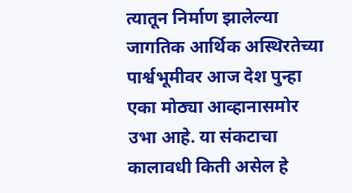त्यातून निर्माण झालेल्या जागतिक आर्थिक अस्थिरतेच्या पार्श्वभूमीवर आज देश पुन्हा एका मोठ्या आव्हानासमोर उभा आहे. या संकटाचा कालावधी किती असेल हे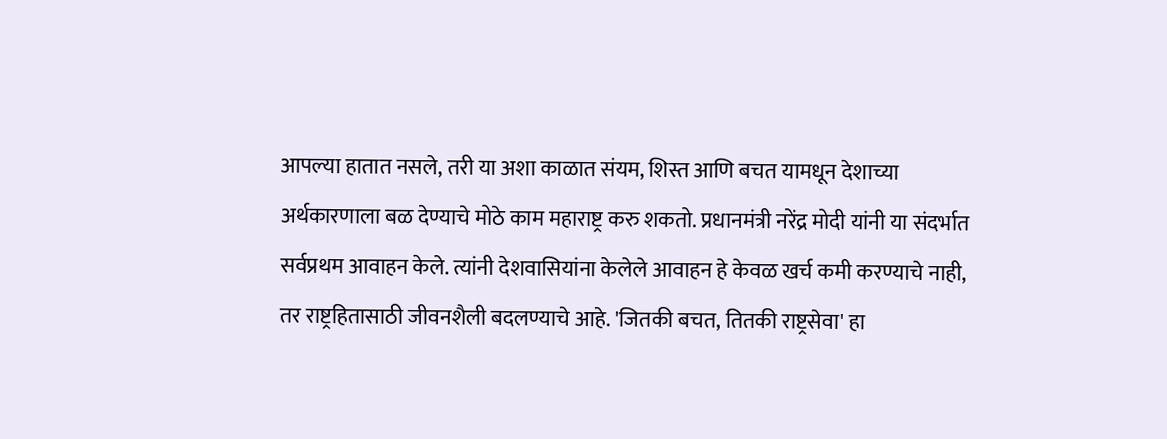आपल्या हातात नसले, तरी या अशा काळात संयम, शिस्त आणि बचत यामधून देशाच्या अर्थकारणाला बळ देण्याचे मोठे काम महाराष्ट्र करु शकतो. प्रधानमंत्री नरेंद्र मोदी यांनी या संदर्भात सर्वप्रथम आवाहन केले. त्यांनी देशवासियांना केलेले आवाहन हे केवळ खर्च कमी करण्याचे नाही, तर राष्ट्रहितासाठी जीवनशैली बदलण्याचे आहे. 'जितकी बचत, तितकी राष्ट्रसेवा' हा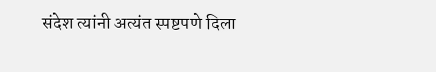संदेश त्यांनी अत्यंत स्पष्टपणे दिला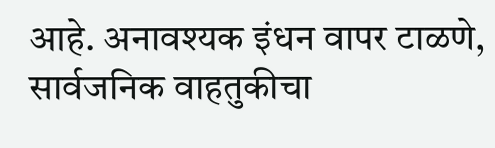आहे. अनावश्यक इंधन वापर टाळणे, सार्वजनिक वाहतुकीचा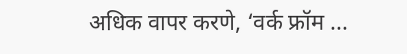अधिक वापर करणे, ‘वर्क फ्रॉम ...